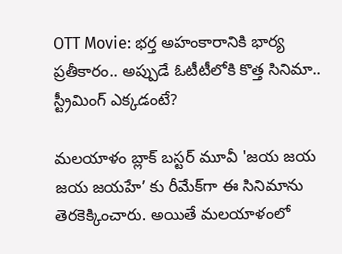OTT Movie: భర్త అహంకారానికి భార్య ప్రతీకారం.. అప్పుడే ఓటీటీలోకి కొత్త సినిమా.. స్ట్రీమింగ్ ఎక్కడంటే?

మలయాళం బ్లాక్ బస్టర్ మూవీ 'జయ జయ జయ జయహే’ కు రీమేక్‌గా ఈ సినిమాను తెరకెక్కించారు. అయితే మలయాళంలో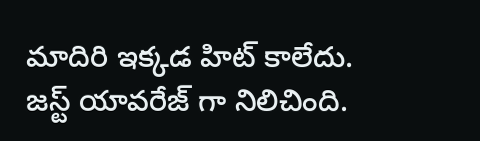మాదిరి ఇక్కడ హిట్ కాలేదు. జస్ట్ యావరేజ్ గా నిలిచింది.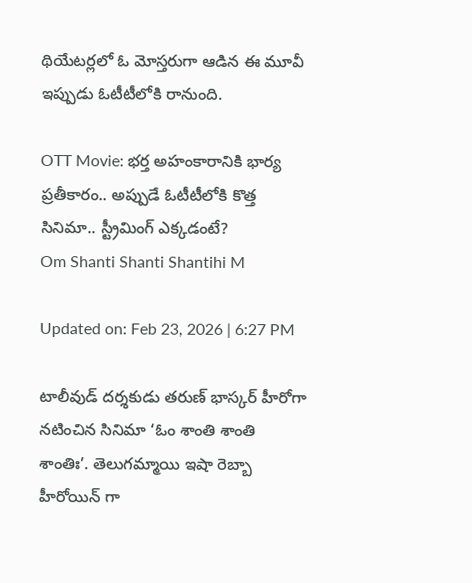థియేటర్లలో ఓ మోస్తరుగా ఆడిన ఈ మూవీ ఇప్పుడు ఓటీటీలోకి రానుంది.

OTT Movie: భర్త అహంకారానికి భార్య ప్రతీకారం.. అప్పుడే ఓటీటీలోకి కొత్త సినిమా.. స్ట్రీమింగ్ ఎక్కడంటే?
Om Shanti Shanti Shantihi M

Updated on: Feb 23, 2026 | 6:27 PM

టాలీవుడ్ దర్శకుడు తరుణ్ భాస్కర్ హీరోగా నటించిన సినిమా ‘ఓం శాంతి శాంతి శాంతిః’. తెలుగమ్మాయి ఇషా రెబ్బా హీరోయిన్ గా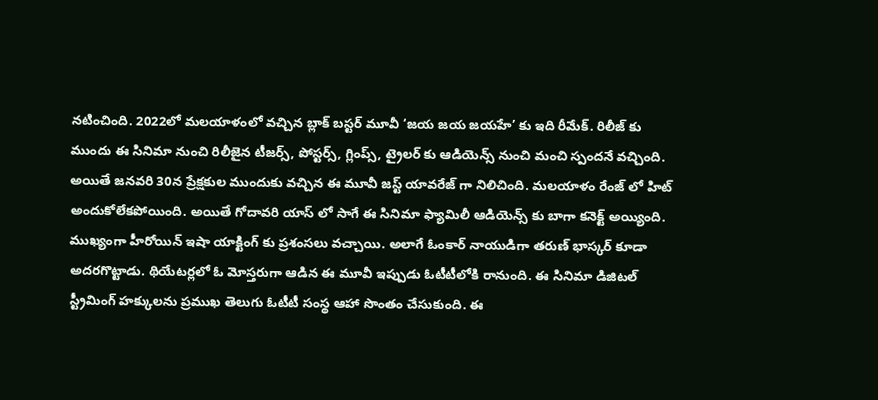నటించింది. 2022లో మలయాళంలో వచ్చిన బ్లాక్ బస్టర్ మూవీ ‘జయ జయ జయహే’ కు ఇది రీమేక్. రిలీజ్ కు ముందు ఈ సినిమా నుంచి రిలీజైన టీజర్స్, పోస్టర్స్, గ్లింప్స్, ట్రైలర్ కు ఆడియెన్స్ నుంచి మంచి స్పందనే వచ్చింది. అయితే జనవరి 30న ప్రేక్షకుల ముందుకు వచ్చిన ఈ మూవీ జస్ట్ యావరేజ్ గా నిలిచింది. మలయాళం రేంజ్ లో హిట్ అందుకోలేకపోయింది. అయితే గోదావరి యాస్ లో సాగే ఈ సినిమా ఫ్యామిలీ ఆడియెన్స్ కు బాగా కనెక్ట్ అయ్యింది. ముఖ్యంగా హీరోయిన్ ఇషా యాక్టింగ్ కు ప్రశంసలు వచ్చాయి. అలాగే ఓంకార్ నాయుడిగా తరుణ్ భాస్కర్ కూడా అదరగొట్టాడు. థియేటర్లలో ఓ మోస్తరుగా ఆడిన ఈ మూవీ ఇప్పుడు ఓటీటీలోకి రానుంది. ఈ సినిమా డిజిటల్ స్ట్రీమింగ్ హక్కులను ప్రముఖ తెలుగు ఓటీటీ సంస్థ ఆహా సొంతం చేసుకుంది. ఈ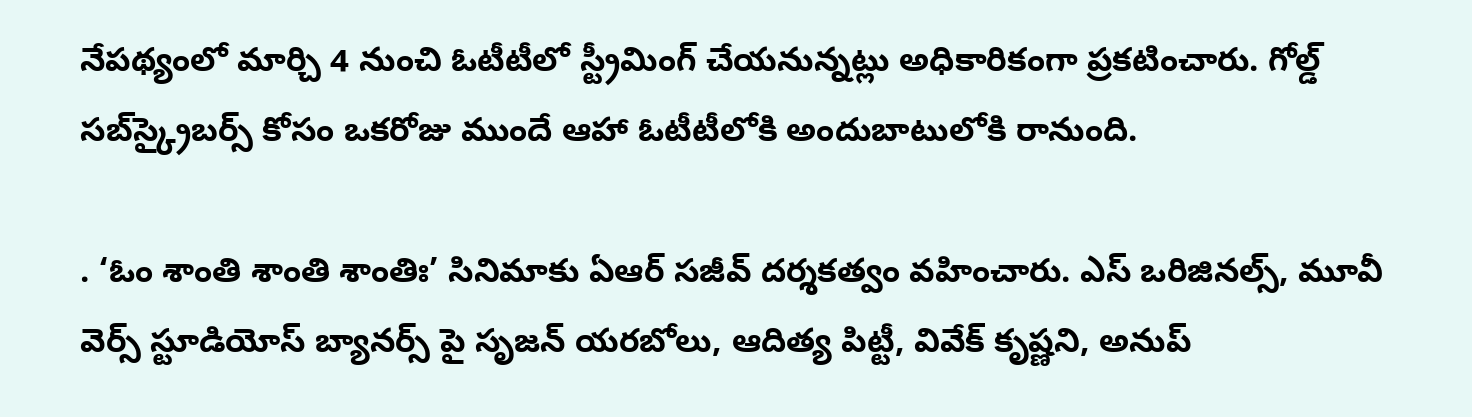నేపథ్యంలో మార్చి 4 నుంచి ఓటీటీలో స్ట్రీమింగ్ చేయనున్నట్లు అధికారికంగా ప్రకటించారు. గోల్డ్ సబ్‌స్క్రైబర్స్ కోసం ఒకరోజు ముందే ఆహా ఓటీటీలోకి అందుబాటులోకి రానుంది.

. ‘ఓం శాంతి శాంతి శాంతిః’ సినిమాకు ఏఆర్‌ సజీవ్‌ దర్శకత్వం వహించారు. ఎస్ ఒరిజినల్స్, మూవీ వెర్స్ స్టూడియోస్ బ్యానర్స్ పై సృజన్ యరబోలు, ఆదిత్య పిట్టీ, వివేక్ కృష్ణని, అనుప్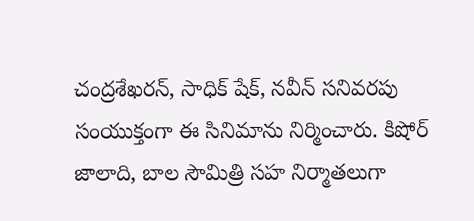చంద్రశేఖరన్, సాధిక్ షేక్, నవీన్ సనివరపు సంయుక్తంగా ఈ సినిమాను నిర్మించారు. కిషోర్ జాలాది, బాల సౌమిత్రి సహ నిర్మాతలుగా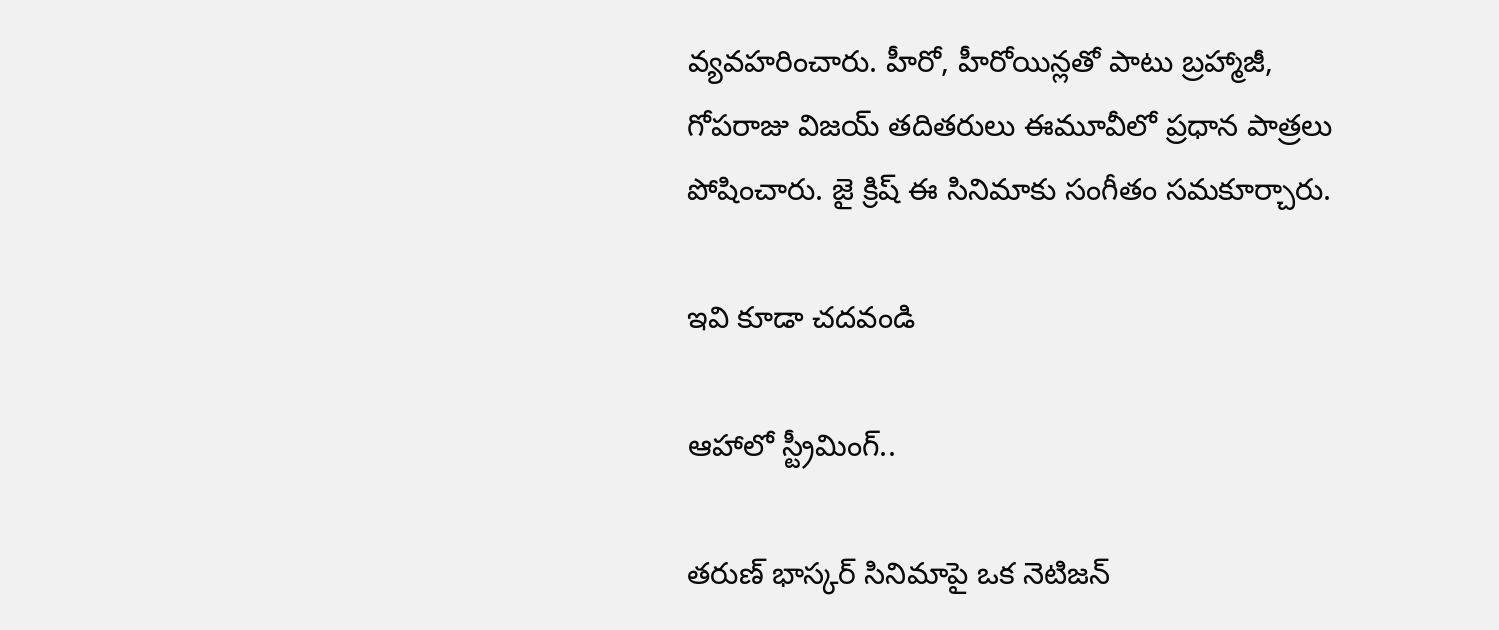వ్యవహరించారు. హీరో, హీరోయిన్లతో పాటు బ్రహ్మాజీ, గోపరాజు విజయ్ తదితరులు ఈమూవీలో ప్రధాన పాత్రలు పోషించారు. జై క్రిష్ ఈ సినిమాకు సంగీతం సమకూర్చారు.

ఇవి కూడా చదవండి

ఆహాలో స్ట్రీమింగ్..

తరుణ్ భాస్కర్ సినిమాపై ఒక నెటిజన్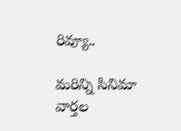రివ్యూ..

మరిన్ని సినిమా వార్తల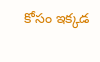కోసం ఇక్కడ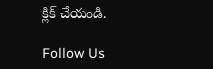క్లిక్ చేయండి.

Follow Us